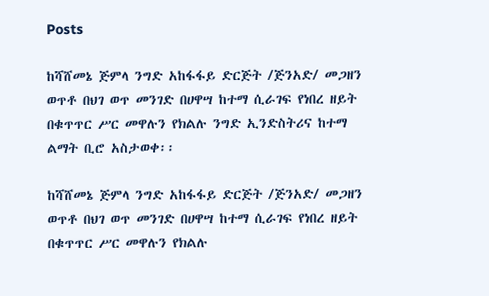Posts

ከሻሸመኔ ጅምላ ንግድ አከፋፋይ ድርጅት /ጅንአድ/ መጋዘን ወጥቶ በህገ ወጥ መንገድ በሀዋሣ ከተማ ሲራገፍ የነበረ ዘይት በቁጥጥር ሥር መዋሉን የክልሉ ንግድ ኢንድስትሪና ከተማ ልማት ቢሮ አስታወቀ፡፡

ከሻሸመኔ ጅምላ ንግድ አከፋፋይ ድርጅት /ጅንአድ/ መጋዘን ወጥቶ በህገ ወጥ መንገድ በሀዋሣ ከተማ ሲራገፍ የነበረ ዘይት በቁጥጥር ሥር መዋሉን የክልሉ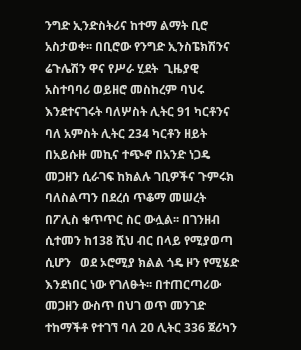ንግድ ኢንድስትሪና ከተማ ልማት ቢሮ አስታወቀ፡፡ በቢሮው የንግድ ኢንስፔክሽንና ሬጉሌሽን ዋና የሥራ ሂደት  ጊዜያዊ አስተባባሪ ወይዘሮ መስከረም ባህሩ እንደተናገሩት ባለሦስት ሊትር 91 ካርቶንና ባለ አምስት ሊትር 234 ካርቶን ዘይት በአይሱዙ መኪና ተጭኖ በአንድ ነጋዴ መጋዘን ሲራገፍ ከክልሉ ገቢዎችና ጉምሩክ ባለስልጣን በደረሰ ጥቆማ መሠረት በፖሊስ ቁጥጥር ስር ውሏል፡፡ በገንዘብ ሲተመን ከ138 ሺህ ብር በላይ የሚያወጣ ሲሆን   ወደ ኦሮሚያ ክልል ጎዴ ዞን የሚሄድ እንደነበር ነው የገለፁት፡፡ በተጠርጣሪው መጋዘን ውስጥ በህገ ወጥ መንገድ ተከማችቶ የተገኘ ባለ 2ዐ ሊትር 336 ጀሪካን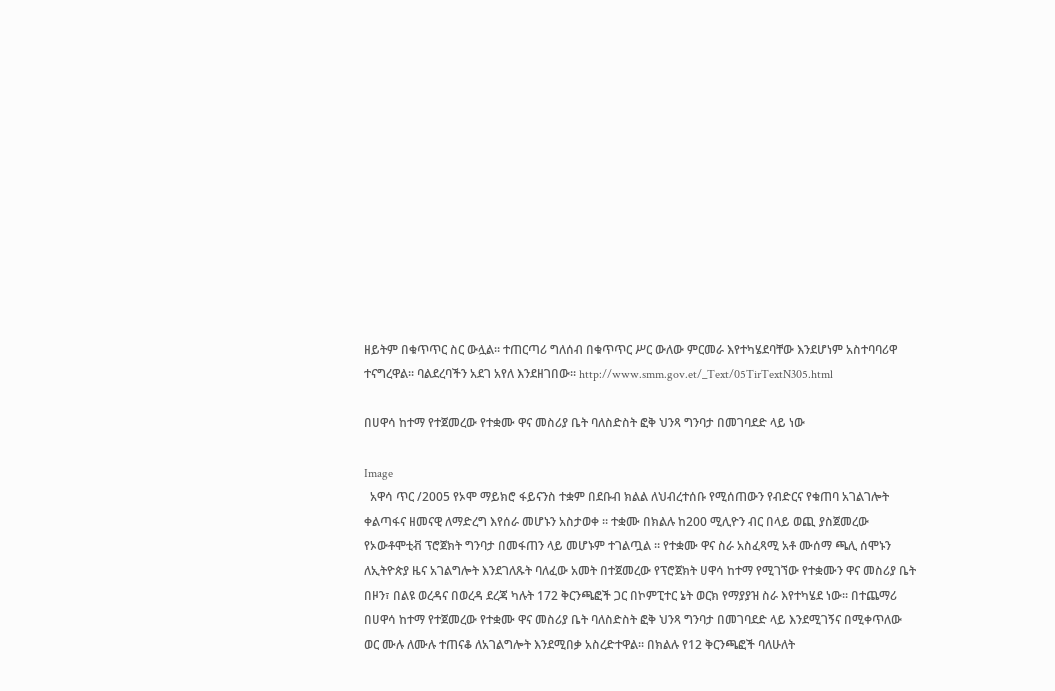ዘይትም በቁጥጥር ስር ውሏል፡፡ ተጠርጣሪ ግለሰብ በቁጥጥር ሥር ውለው ምርመራ እየተካሄደባቸው እንደሆነም አስተባባሪዋ ተናግረዋል፡፡ ባልደረባችን አደገ አየለ እንደዘገበው፡፡ http://www.smm.gov.et/_Text/05TirTextN305.html

በሀዋሳ ከተማ የተጀመረው የተቋሙ ዋና መስሪያ ቤት ባለስድስት ፎቅ ህንጻ ግንባታ በመገባደድ ላይ ነው

Image
  አዋሳ ጥር /2005 የኦሞ ማይክሮ ፋይናንስ ተቋም በደቡብ ክልል ለህብረተሰቡ የሚሰጠውን የብድርና የቁጠባ አገልገሎት ቀልጣፋና ዘመናዊ ለማድረግ እየሰራ መሆኑን አስታወቀ ። ተቋሙ በክልሉ ከ200 ሚሊዮን ብር በላይ ወጪ ያስጀመረው የኦውቶሞቲቭ ፕሮጀክት ግንባታ በመፋጠን ላይ መሆኑም ተገልጧል ። የተቋሙ ዋና ስራ አስፈጻሚ አቶ ሙሰማ ጫሊ ሰሞኑን ለኢትዮጵያ ዜና አገልግሎት እንደገለጹት ባለፈው አመት በተጀመረው የፕሮጀክት ሀዋሳ ከተማ የሚገኘው የተቋሙን ዋና መስሪያ ቤት በዞን፣ በልዩ ወረዳና በወረዳ ደረጃ ካሉት 172 ቅርንጫፎች ጋር በኮምፒተር ኔት ወርክ የማያያዝ ስራ እየተካሄደ ነው፡፡ በተጨማሪ በሀዋሳ ከተማ የተጀመረው የተቋሙ ዋና መስሪያ ቤት ባለስድስት ፎቅ ህንጻ ግንባታ በመገባደድ ላይ እንደሚገኝና በሚቀጥለው ወር ሙሉ ለሙሉ ተጠናቆ ለአገልግሎት እንደሚበቃ አስረድተዋል፡፡ በክልሉ የ12 ቅርንጫፎች ባለሁለት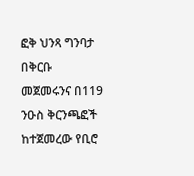ፎቅ ህንጻ ግንባታ በቅርቡ መጀመሩንና በ119 ንዑስ ቅርንጫፎች ከተጀመረው የቢሮ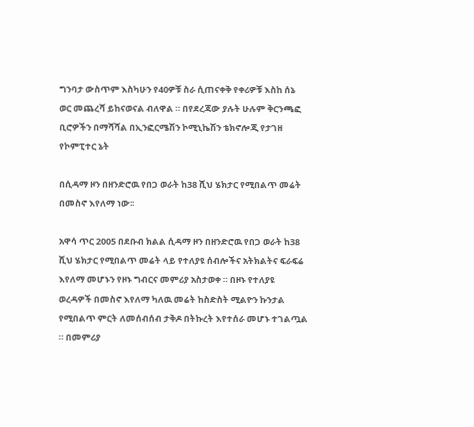ግንባታ ውስጥም እስካሁን የ40ዎቹ ስራ ሲጠናቀቅ የቀሪዎቹ እስከ ሰኔ ወር መጨረሻ ይከናወናል ብለዋል ። በየደረጃው ያሉት ሁሉም ቅርንጫፎ ቢሮዎችን በማሻሻል በኢንፎርሜሽን ኮሚኒኬሽን ቴክኖሎጂ የታገዘ የኮምፒተር ኔት

በሲዳማ ዞን በዘንድሮዉ የበጋ ወራት ከ38 ሺህ ሄክታር የሚበልጥ መሬት በመስኖ እየለማ ነው፡፡

አዋሳ ጥር 2005 በደቡብ ክልል ሲዳማ ዞን በዘንድሮዉ የበጋ ወራት ከ38 ሺህ ሄክታር የሚበልጥ መሬት ላይ የተለያዩ ሰብሎችና አትክልትና ፍራፍሬ እየለማ መሆኑን የዞኑ ግብርና መምሪያ አስታወቀ ። በዞኑ የተለያዩ ወረዳዎች በመስኖ እየለማ ካለዉ መሬት ከስድስት ሚልዮን ኩንታል የሚበልጥ ምርት ለመሰብሰብ ታቅዶ በትኩረት እየተሰራ መሆኑ ተገልጧል ። በመምሪያ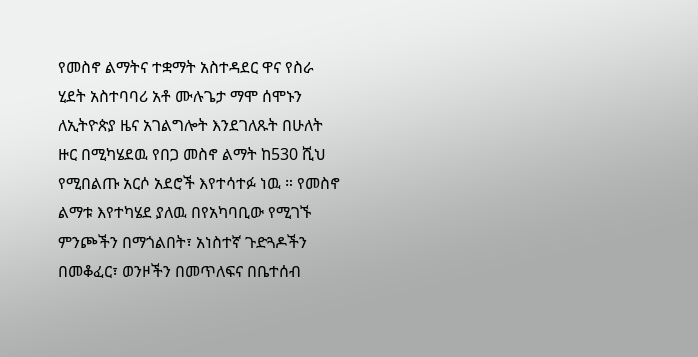የመስኖ ልማትና ተቋማት አስተዳደር ዋና የስራ ሂደት አስተባባሪ አቶ ሙሉጌታ ማሞ ሰሞኑን ለኢትዮጵያ ዜና አገልግሎት እንደገለጹት በሁለት ዙር በሚካሄደዉ የበጋ መስኖ ልማት ከ530 ሺህ የሚበልጡ አርሶ አደሮች እየተሳተፉ ነዉ ። የመስኖ ልማቱ እየተካሄደ ያለዉ በየአካባቢው የሚገኙ ምንጮችን በማጎልበት፣ አነስተኛ ጉድጓዶችን በመቆፈር፣ ወንዞችን በመጥለፍና በቤተሰብ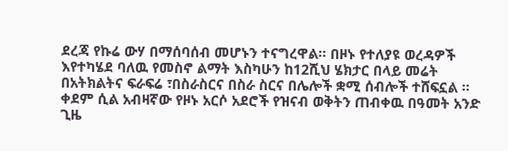ደረጃ የኩሬ ውሃ በማሰባሰብ መሆኑን ተናግረዋል፡፡ በዞኑ የተለያዩ ወረዳዎች እየተካሄደ ባለዉ የመስኖ ልማት እስካሁን ከ12ሺህ ሄክታር በላይ መሬት በአትክልትና ፍራፍሬ ፣በስራስርና በስራ ስርና በሌሎች ቋሚ ሰብሎች ተሸፍኗል ። ቀደም ሲል አብዛኛው የዞኑ አርሶ አደሮች የዝናብ ወቅትን ጠብቀዉ በዓመት አንድ ጊዜ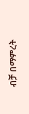ብቻ በማምረት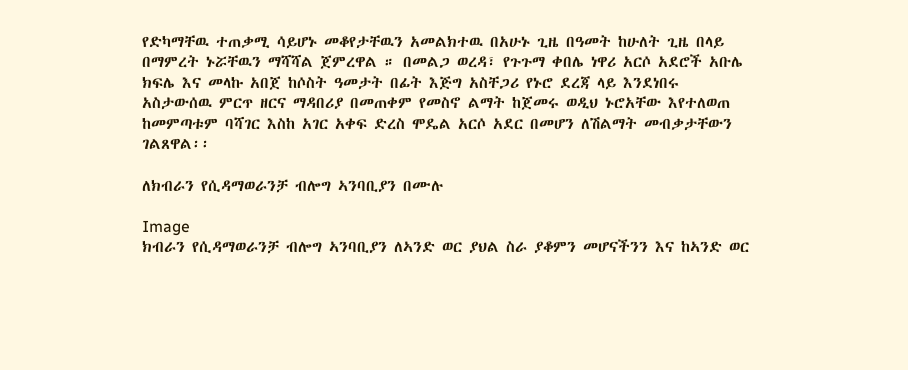የድካማቸዉ ተጠቃሚ ሳይሆኑ መቆየታቸዉን አመልክተዉ በአሁኑ ጊዜ በዓመት ከሁለት ጊዜ በላይ በማምረት ኑሯቸዉን ማሻሻል ጀምረዋል ። በመልጋ ወረዳ፣ የጉጉማ ቀበሌ ነዋሪ አርሶ አደሮች አቡሌ ክፍሌ እና መላኩ አበጀ ከሶስት ዓመታት በፊት እጅግ አስቸጋሪ የኑሮ ደረጃ ላይ እንደነበሩ አስታውሰዉ ምርጥ ዘርና ማዳበሪያ በመጠቀም የመስኖ ልማት ከጀመሩ ወዲህ ኑሮአቸው እየተለወጠ ከመምጣቱም ባሻገር እስከ አገር አቀፍ ድረስ ሞዴል አርሶ አደር በመሆን ለሽልማት መብቃታቸውን ገልጸዋል፡፡

ለክብራን የሲዳማወራንቻ ብሎግ ኣንባቢያን በሙሉ

Image
ክብራን የሲዳማወራንቻ ብሎግ ኣንባቢያን ለኣንድ ወር ያህል ስራ ያቆምን መሆናችንን እና ከኣንድ ወር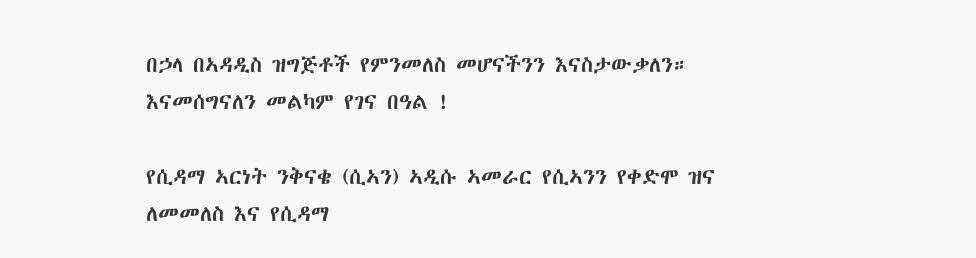በኃላ በኣዳዲስ ዝግጅቶች የምንመለስ መሆናችንን እናስታውቃለን። እናመሰግናለን መልካም የገና በዓል !

የሲዳማ ኣርነት ንቅናቄ (ሲኣን) ኣዲሱ ኣመራር የሲኣንን የቀድሞ ዝና ለመመለስ እና የሲዳማ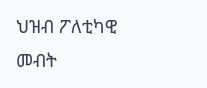ህዝብ ፖለቲካዊ መብት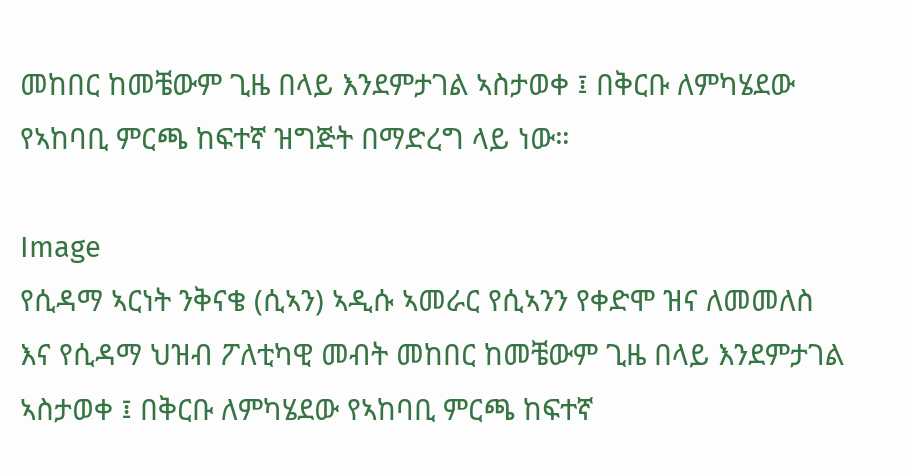መከበር ከመቼውም ጊዜ በላይ እንደምታገል ኣስታወቀ ፤ በቅርቡ ለምካሄደው የኣከባቢ ምርጫ ከፍተኛ ዝግጅት በማድረግ ላይ ነው።

Image
የሲዳማ ኣርነት ንቅናቄ (ሲኣን) ኣዲሱ ኣመራር የሲኣንን የቀድሞ ዝና ለመመለስ እና የሲዳማ ህዝብ ፖለቲካዊ መብት መከበር ከመቼውም ጊዜ በላይ እንደምታገል ኣስታወቀ ፤ በቅርቡ ለምካሄደው የኣከባቢ ምርጫ ከፍተኛ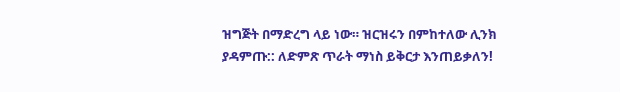ዝግጅት በማድረግ ላይ ነው። ዝርዝሩን በምከተለው ሊንክ ያዳምጡ:: ለድምጽ ጥራት ማነስ ይቅርታ እንጠይቃለን!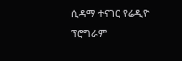ሲዳማ ተናገር የሬዲዮ ፕሮግራም